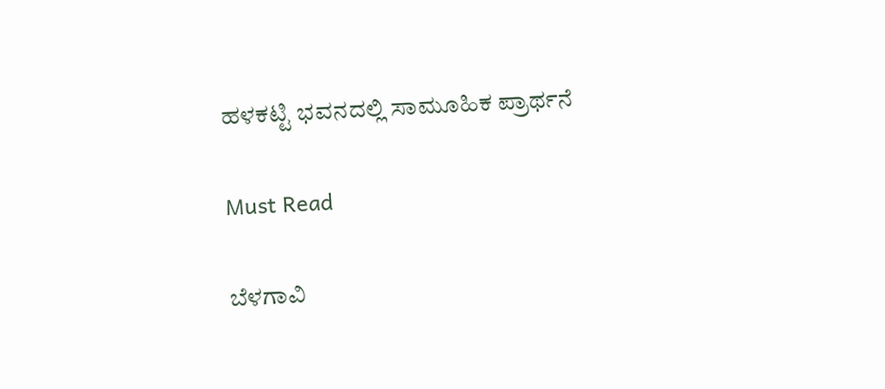ಹಳಕಟ್ಟಿ ಭವನದಲ್ಲಿ ಸಾಮೂಹಿಕ ಪ್ರಾರ್ಥನೆ

Must Read

ಬೆಳಗಾವಿ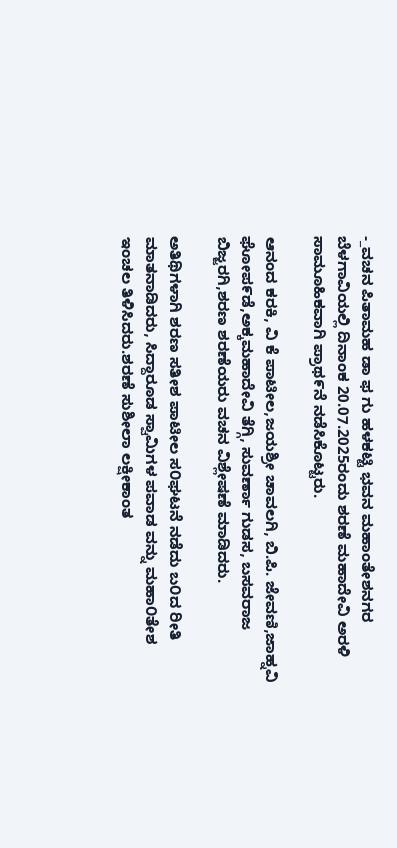-_ವಚನ ಪಿತಾಮಹ ಡಾ ಫ ಗು ಹಳಕಟ್ಟಿ ಭವನ ಮಹಾಂತೇಶನಗರ ಬೆಳಗಾವಿಯಲ್ಲಿ ದಿನಾಂಕ 20.07.2025ರಂದು ಶರಣೆ ಮಹಾದೇವಿ ಅರಳಿ ಸಾಮೂಹಿಕವಾಗಿ ಪ್ರಾಥ೯ನೆ ನಡೆಸಿಕೊಟ್ಟರು.

ಆನಂದ ಕರಕಿ, ವಿ ಕೆ ಪಾಟೀಲ,ಜಯಶ್ರೀ ಚಾವಲಗಿ, ಬಿ.ಪಿ. ಜೇವಣಿ,ಜಾಹ್ನವಿ ಘೋಪ೯ಡೆ,ಅಕ್ಕಮಹಾದೇವಿ ತೆಗ್ಗಿ, ಸುವರ್ಣಾ ಗುಡಸ, ಬಸವರಾಜ ಬಿಜ್ಜರಗಿ,ಶರಣ ಶರಣೆಯರು ವಚನ ವಿಶ್ಲೇಷಣೆ ಮಾಡಿದರು.

ಅತಿಥಿಗಳಾಗಿ ಶರಣ ಸತೀಶ ಪಾಟೀಲ ಸ೦ಘಟನೆ ನಡೆದು ಬ೦ದ ರೀತಿ ಮಾತನಾಡಿದರು, ಸಿದ್ದಾರೂಡ ಸ್ವಾಮಿಗಳ ಪವಾಡ ವನ್ನು ಮಹಾ೦ತೇಶ ಇಂಚಲ ತಿಳಿಸಿದರು.ಶರಣೆ ಸುಶೀಲಾ ಲಕ್ಷೀಕಾಂತ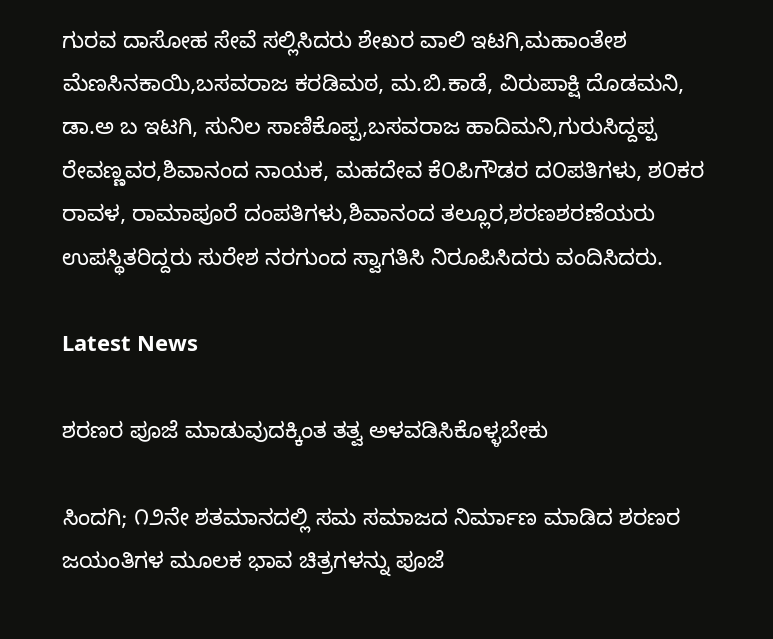ಗುರವ ದಾಸೋಹ ಸೇವೆ ಸಲ್ಲಿಸಿದರು ಶೇಖರ ವಾಲಿ ಇಟಗಿ,ಮಹಾಂತೇಶ ಮೆಣಸಿನಕಾಯಿ,ಬಸವರಾಜ ಕರಡಿಮಠ, ಮ.ಬಿ.ಕಾಡೆ, ವಿರುಪಾಕ್ಷಿ ದೊಡಮನಿ,    ಡಾ.ಅ ಬ ಇಟಗಿ, ಸುನಿಲ ಸಾಣಿಕೊಪ್ಪ,ಬಸವರಾಜ ಹಾದಿಮನಿ,ಗುರುಸಿದ್ದಪ್ಪ ರೇವಣ್ಣವರ,ಶಿವಾನಂದ ನಾಯಕ, ಮಹದೇವ ಕೆ೦ಪಿಗೌಡರ ದ೦ಪತಿಗಳು, ಶ೦ಕರ ರಾವಳ, ರಾಮಾಪೂರೆ ದಂಪತಿಗಳು,ಶಿವಾನಂದ ತಲ್ಲೂರ,ಶರಣಶರಣೆಯರು ಉಪಸ್ಥಿತರಿದ್ದರು ಸುರೇಶ ನರಗುಂದ ಸ್ವಾಗತಿಸಿ ನಿರೂಪಿಸಿದರು ವಂದಿಸಿದರು.

Latest News

ಶರಣರ ಪೂಜೆ ಮಾಡುವುದಕ್ಕಿಂತ ತತ್ವ ಅಳವಡಿಸಿಕೊಳ್ಳಬೇಕು

ಸಿಂದಗಿ; ೧೨ನೇ ಶತಮಾನದಲ್ಲಿ ಸಮ ಸಮಾಜದ ನಿರ್ಮಾಣ ಮಾಡಿದ ಶರಣರ ಜಯಂತಿಗಳ ಮೂಲಕ ಭಾವ ಚಿತ್ರಗಳನ್ನು ಪೂಜೆ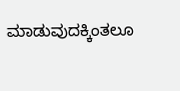ಮಾಡುವುದಕ್ಕಿಂತಲೂ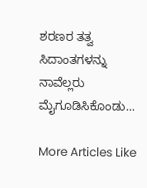ಶರಣರ ತತ್ವ ಸಿದಾಂತಗಳನ್ನು ನಾವೆಲ್ಲರು ಮೈಗೂಡಿಸಿಕೊಂಡು...

More Articles Like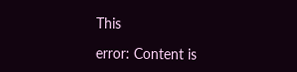This

error: Content is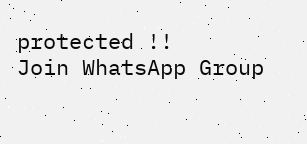protected !!
Join WhatsApp Group